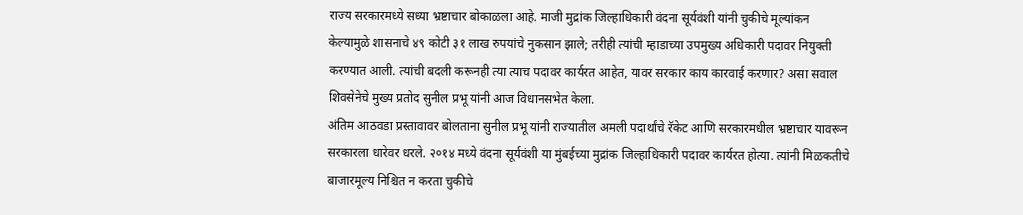राज्य सरकारमध्ये सध्या भ्रष्टाचार बोकाळला आहे. माजी मुद्रांक जिल्हाधिकारी वंदना सूर्यवंशी यांनी चुकीचे मूल्यांकन केल्यामुळे शासनाचे ४९ कोटी ३१ लाख रुपयांचे नुकसान झाले; तरीही त्यांची म्हाडाच्या उपमुख्य अधिकारी पदावर नियुक्ती करण्यात आली. त्यांची बदली करूनही त्या त्याच पदावर कार्यरत आहेत, यावर सरकार काय कारवाई करणार? असा सवाल शिवसेनेचे मुख्य प्रतोद सुनील प्रभू यांनी आज विधानसभेत केला.
अंतिम आठवडा प्रस्तावावर बोलताना सुनील प्रभू यांनी राज्यातील अमली पदार्थांचे रॅकेट आणि सरकारमधील भ्रष्टाचार यावरून सरकारला धारेवर धरले. २०१४ मध्ये वंदना सूर्यवंशी या मुंबईच्या मुद्रांक जिल्हाधिकारी पदावर कार्यरत होत्या. त्यांनी मिळकतीचे बाजारमूल्य निश्चित न करता चुकीचे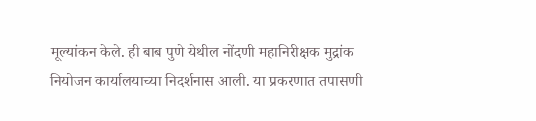मूल्यांकन केले. ही बाब पुणे येथील नोंदणी महानिरीक्षक मुद्रांक नियोजन कार्यालयाच्या निदर्शनास आली. या प्रकरणात तपासणी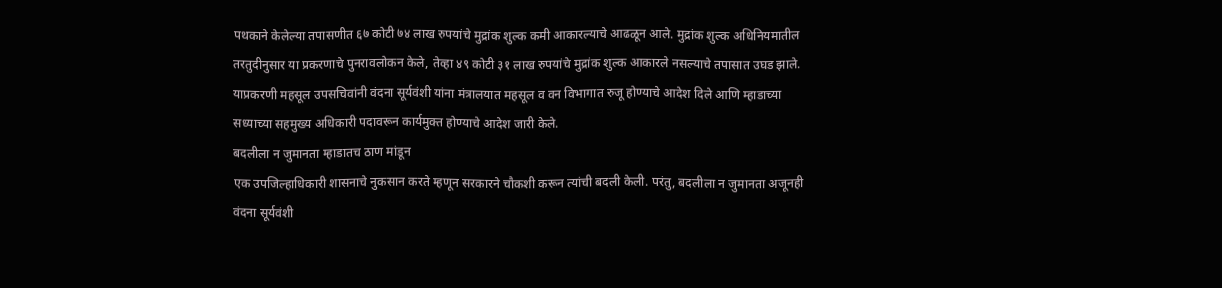पथकाने केलेल्या तपासणीत ६७ कोटी ७४ लाख रुपयांचे मुद्रांक शुल्क कमी आकारल्याचे आढळून आले. मुद्रांक शुल्क अधिनियमातील तरतुदीनुसार या प्रकरणाचे पुनरावलोकन केले, तेव्हा ४९ कोटी ३१ लाख रुपयांचे मुद्रांक शुल्क आकारले नसल्याचे तपासात उघड झाले. याप्रकरणी महसूल उपसचिवांनी वंदना सूर्यवंशी यांना मंत्रालयात महसूल व वन विभागात रुजू होण्याचे आदेश दिले आणि म्हाडाच्या सध्याच्या सहमुख्य अधिकारी पदावरून कार्यमुक्त होण्याचे आदेश जारी केले.
बदलीला न जुमानता म्हाडातच ठाण मांडून
एक उपजिल्हाधिकारी शासनाचे नुकसान करते म्हणून सरकारने चौकशी करून त्यांची बदली केली. परंतु, बदलीला न जुमानता अजूनही वंदना सूर्यवंशी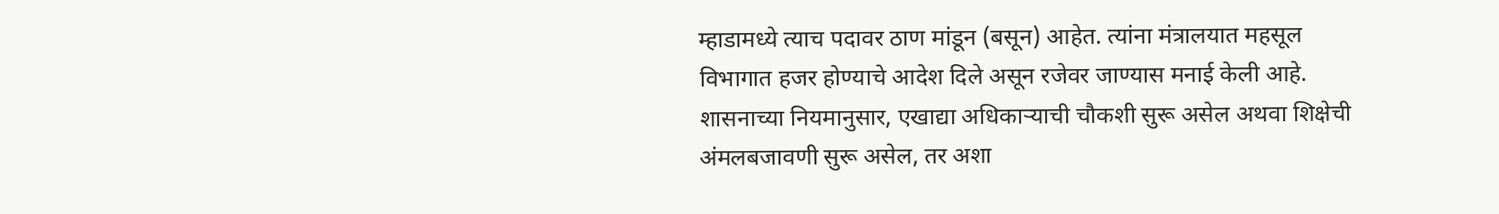म्हाडामध्ये त्याच पदावर ठाण मांडून (बसून) आहेत. त्यांना मंत्रालयात महसूल विभागात हजर होण्याचे आदेश दिले असून रजेवर जाण्यास मनाई केली आहे. शासनाच्या नियमानुसार, एखाद्या अधिकाऱ्याची चौकशी सुरू असेल अथवा शिक्षेची अंमलबजावणी सुरू असेल, तर अशा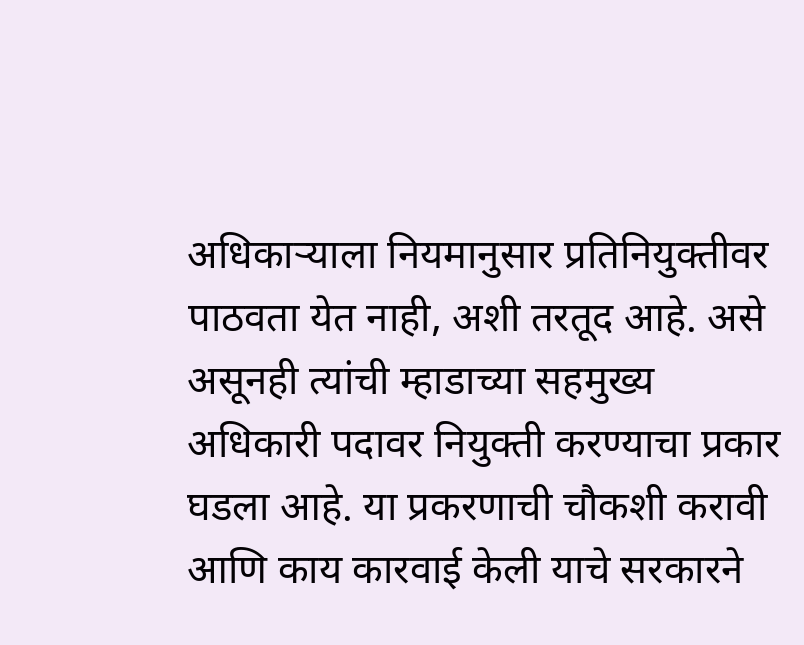अधिकाऱ्याला नियमानुसार प्रतिनियुक्तीवर पाठवता येत नाही, अशी तरतूद आहे. असे असूनही त्यांची म्हाडाच्या सहमुख्य अधिकारी पदावर नियुक्ती करण्याचा प्रकार घडला आहे. या प्रकरणाची चौकशी करावी आणि काय कारवाई केली याचे सरकारने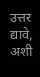उत्तर द्यावे, अशी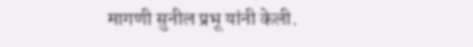मागणी सुनील प्रभू यांनी केली.